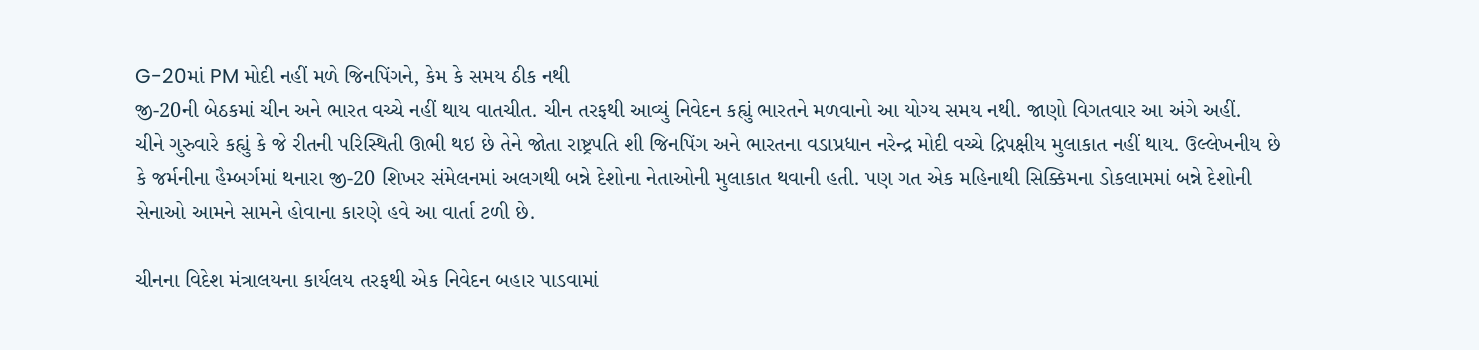G-20માં PM મોદી નહીં મળે જિનપિંગને, કેમ કે સમય ઠીક નથી
જી-20ની બેઠકમાં ચીન અને ભારત વચ્ચે નહીં થાય વાતચીત. ચીન તરફથી આવ્યું નિવેદન કહ્યું ભારતને મળવાનો આ યોગ્ય સમય નથી. જાણો વિગતવાર આ અંગે અહીં.
ચીને ગુરુવારે કહ્યું કે જે રીતની પરિસ્થિતી ઊભી થઇ છે તેને જોતા રાષ્ટ્રપતિ શી જિનપિંગ અને ભારતના વડાપ્રધાન નરેન્દ્ર મોદી વચ્ચે દ્રિપક્ષીય મુલાકાત નહીં થાય. ઉલ્લેખનીય છે કે જર્મનીના હૈમ્બર્ગમાં થનારા જી-20 શિખર સંમેલનમાં અલગથી બન્ને દેશોના નેતાઓની મુલાકાત થવાની હતી. પણ ગત એક મહિનાથી સિક્કિમના ડોકલામમાં બન્ને દેશોની સેનાઓ આમને સામને હોવાના કારણે હવે આ વાર્તા ટળી છે.

ચીનના વિદેશ મંત્રાલયના કાર્યલય તરફથી એક નિવેદન બહાર પાડવામાં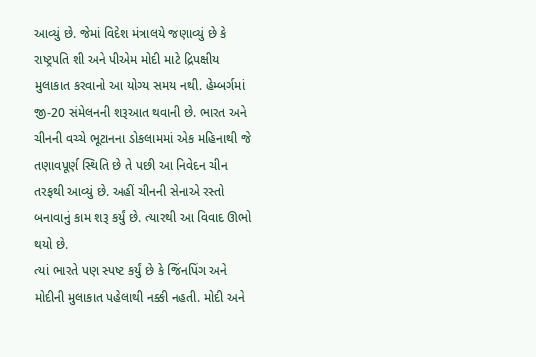આવ્યું છે. જેમાં વિદેશ મંત્રાલયે જણાવ્યું છે કે રાષ્ટ્રપતિ શી અને પીએમ મોદી માટે દ્રિપક્ષીય મુલાકાત કરવાનો આ યોગ્ય સમય નથી. હેમ્બર્ગમાં જી-20 સંમેલનની શરૂઆત થવાની છે. ભારત અને ચીનની વચ્ચે ભૂટાનના ડોકલામમાં એક મહિનાથી જે તણાવપૂર્ણ સ્થિતિ છે તે પછી આ નિવેદન ચીન તરફથી આવ્યું છે. અહીં ચીનની સેનાએ રસ્તો બનાવાનું કામ શરૂ કર્યું છે. ત્યારથી આ વિવાદ ઊભો થયો છે.
ત્યાં ભારતે પણ સ્પષ્ટ કર્યું છે કે જિંનપિંગ અને મોદીની મુલાકાત પહેલાથી નક્કી નહતી. મોદી અને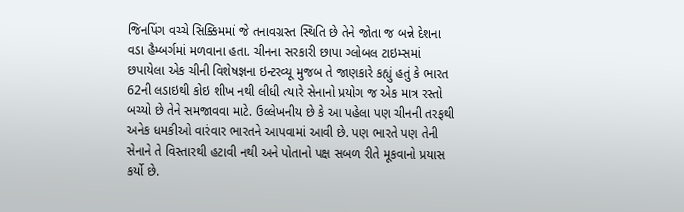જિનપિંગ વચ્ચે સિક્કિમમાં જે તનાવગ્રસ્ત સ્થિતિ છે તેને જોતા જ બન્ને દેશના વડા હૈમ્બર્ગમાં મળવાના હતા. ચીનના સરકારી છાપા ગ્લોબલ ટાઇમ્સમાં છપાયેલા એક ચીની વિશેષજ્ઞના ઇન્ટરવ્યૂ મુજબ તે જાણકારે કહ્યું હતું કે ભારત 62ની લડાઇથી કોઇ શીખ નથી લીધી ત્યારે સેનાનો પ્રયોગ જ એક માત્ર રસ્તો બચ્યો છે તેને સમજાવવા માટે. ઉલ્લેખનીય છે કે આ પહેલા પણ ચીનની તરફથી અનેક ધમકીઓ વારંવાર ભારતને આપવામાં આવી છે. પણ ભારતે પણ તેની સેનાને તે વિસ્તારથી હટાવી નથી અને પોતાનો પક્ષ સબળ રીતે મૂકવાનો પ્રયાસ કર્યો છે.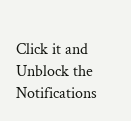Click it and Unblock the Notifications